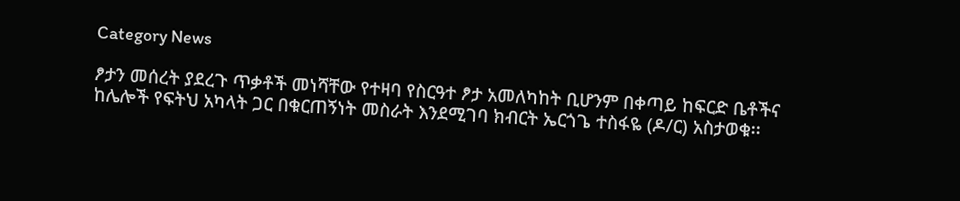Category News

ፆታን መሰረት ያደረጉ ጥቃቶች መነሻቸው የተዛባ የስርዓተ ፆታ አመለካከት ቢሆንም በቀጣይ ከፍርድ ቤቶችና ከሌሎች የፍትህ አካላት ጋር በቁርጠኝነት መስራት እንደሚገባ ክብርት ኤርጎጌ ተስፋዬ (ዶ/ር) አስታወቁ፡፡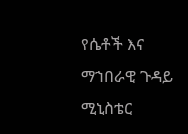የሴቶች እና ማኀበራዊ ጉዳይ ሚኒስቴር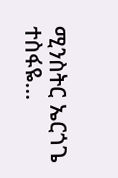ሚንስትር ኤርጎጌ ተስፋዬ…